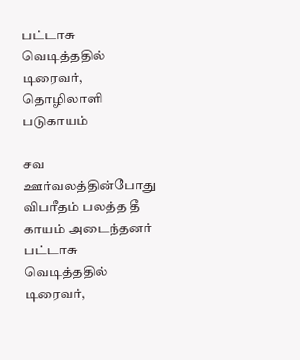பட்டாசு வெடித்ததில் டிரைவர், தொழிலாளி படுகாயம்

சவ ஊர்வலத்தின்போது விபரீதம் பலத்த தீ காயம் அடைந்தனர்
பட்டாசு வெடித்ததில் டிரைவர்,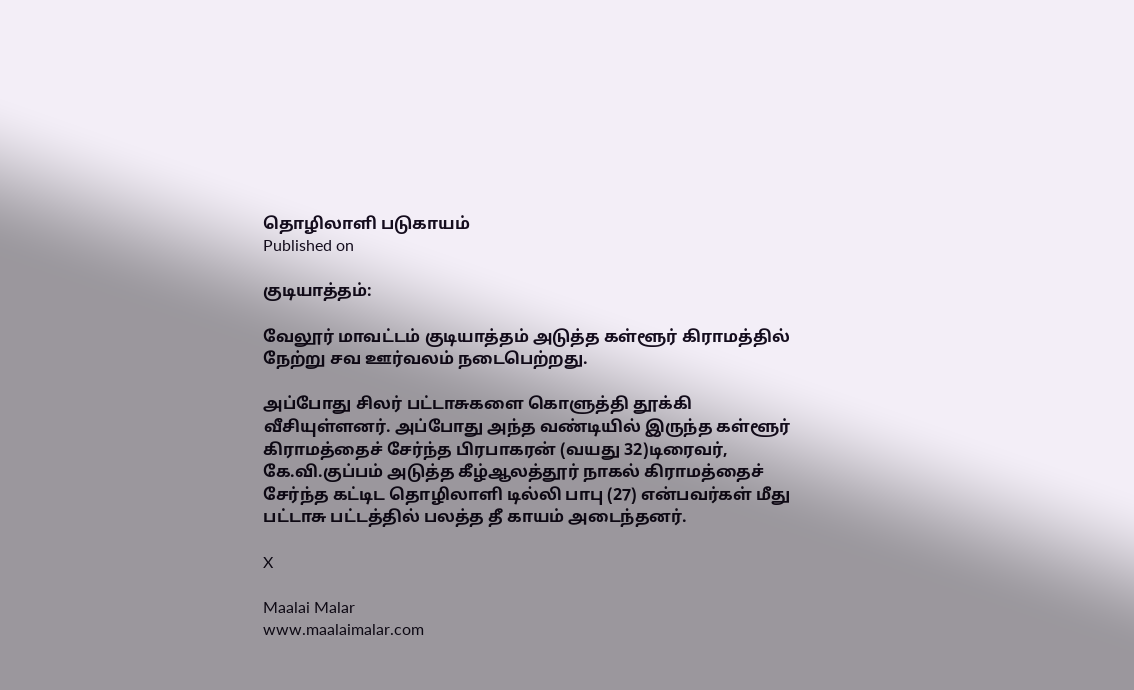தொழிலாளி படுகாயம்
Published on

குடியாத்தம்:

வேலூர் மாவட்டம் குடியாத்தம் அடுத்த கள்ளூர் கிராமத்தில் நேற்று சவ ஊர்வலம் நடைபெற்றது.

அப்போது சிலர் பட்டாசுகளை கொளுத்தி தூக்கி வீசியுள்ளனர். அப்போது அந்த வண்டியில் இருந்த கள்ளூர் கிராமத்தைச் சேர்ந்த பிரபாகரன் (வயது 32)டிரைவர், கே.வி.குப்பம் அடுத்த கீழ்ஆலத்தூர் நாகல் கிராமத்தைச் சேர்ந்த கட்டிட தொழிலாளி டில்லி பாபு (27) என்பவர்கள் மீது பட்டாசு பட்டத்தில் பலத்த தீ காயம் அடைந்தனர்.

X

Maalai Malar
www.maalaimalar.com